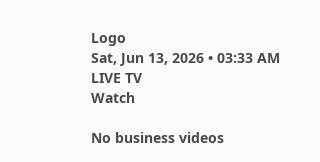Logo
Sat, Jun 13, 2026 • 03:33 AM
LIVE TV
Watch

No business videos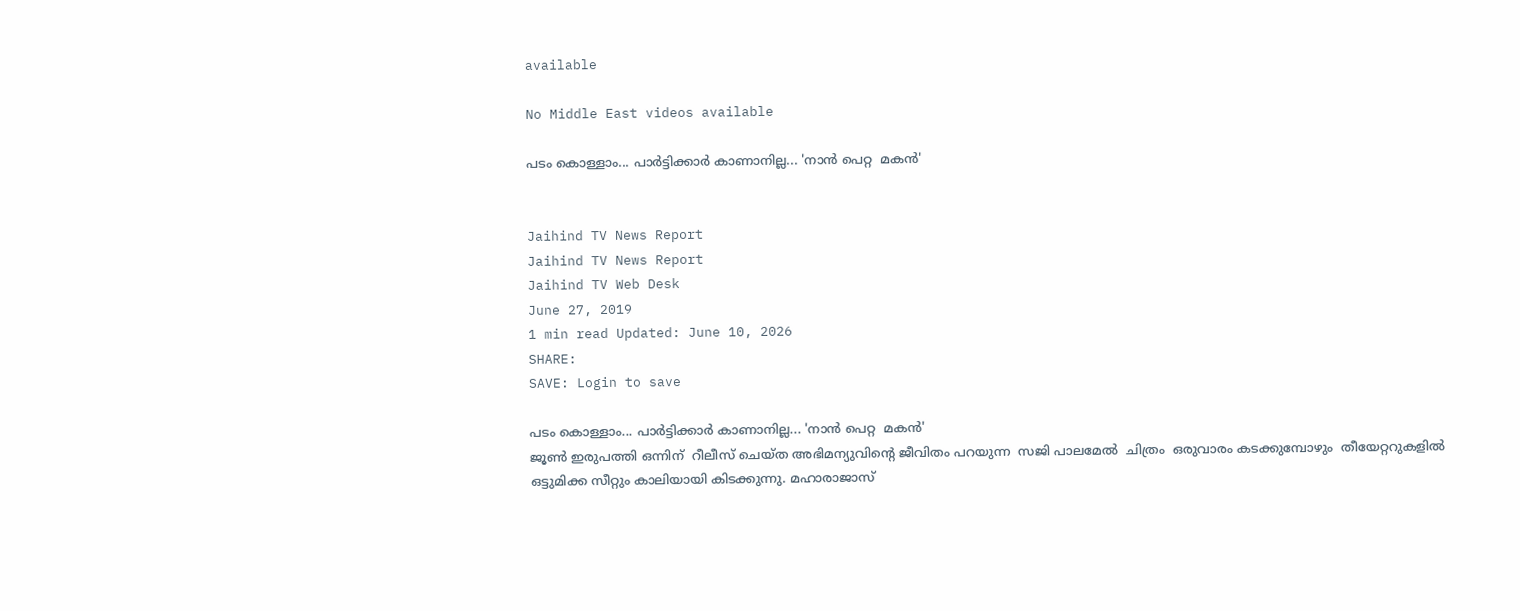available

No Middle East videos available

പടം കൊള്ളാം... പാർട്ടിക്കാർ കാണാനില്ല... 'നാൻ പെറ്റ  മകൻ'


Jaihind TV News Report
Jaihind TV News Report
Jaihind TV Web Desk
June 27, 2019
1 min read Updated: June 10, 2026
SHARE:
SAVE: Login to save

പടം കൊള്ളാം... പാർട്ടിക്കാർ കാണാനില്ല... 'നാൻ പെറ്റ  മകൻ'
ജൂൺ ഇരുപത്തി ഒന്നിന്  റീലീസ് ചെയ്ത അഭിമന്യുവിന്റെ ജീവിതം പറയുന്ന  സജി പാലമേൽ  ചിത്രം  ഒരുവാരം കടക്കുമ്പോഴും  തീയേറ്ററുകളിൽ   ഒട്ടുമിക്ക സീറ്റും കാലിയായി കിടക്കുന്നു. മഹാരാജാസ്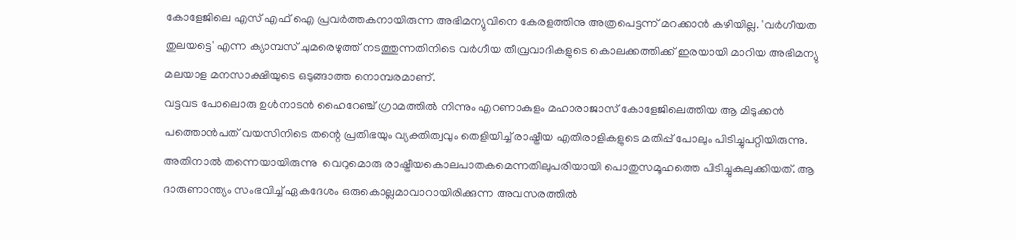കോളേജിലെ എസ് എഫ് ഐ പ്രവർത്തകനായിരുന്ന അഭിമന്യുവിനെ കേരളത്തിനു അത്രപെട്ടന്ന് മറക്കാൻ കഴിയില്ല. 'വർഗീയത തുലയട്ടെ' എന്ന ക്യാമ്പസ് ചുമരെഴുത്ത് നടത്തുന്നതിനിടെ വർഗീയ തീവ്രവാദികളുടെ കൊലക്കത്തിക്ക് ഇരയായി മാറിയ അഭിമന്യു മലയാള മനസാക്ഷിയുടെ ഒടുങ്ങാത്ത നൊമ്പരമാണ്.
വട്ടവട പോലൊരു ഉൾനാടൻ ഹൈറേഞ്ച് ഗ്രാമത്തിൽ നിന്നും എറണാകുളം മഹാരാജാസ് കോളേജിലെത്തിയ ആ മിടുക്കൻ പത്തൊൻപത് വയസിനിടെ തന്റെ പ്രതിഭയും വ്യക്തിത്വവും തെളിയിച്ച് രാഷ്ട്രീയ എതിരാളികളുടെ മതിപ്പ് പോലും പിടിച്ചുപറ്റിയിരുന്നു.  അതിനാൽ തന്നെയായിരുന്നു  വെറുമൊരു രാഷ്ട്രീയകൊലപാതകമെന്നതിലുപരിയായി പൊതുസമൂഹത്തെ പിടിച്ചുകുലുക്കിയത്. ആ ദാരുണാന്ത്യം സംഭവിച്ച് ഏകദേശം ഒരുകൊല്ലമാവാറായിരിക്കുന്ന അവസരത്തിൽ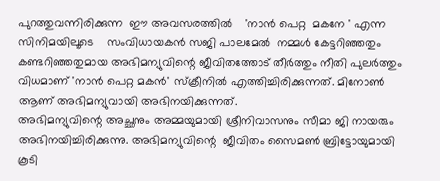പുറത്തുവന്നിരിക്കുന്ന  ഈ അവസരത്തിൽ    'നാൻ പെറ്റ  മകനേ ' എന്ന സിനിമയിലൂടെ    സംവിധായകൻ സജി പാലമേൽ  നമ്മൾ കേട്ടറിഞ്ഞതും കണ്ടറിഞ്ഞതുമായ അഭിമന്യുവിന്റെ ജീവിതത്തോട് തീർത്തും നീതി പുലർത്തും വിധമാണ് 'നാൻ പെറ്റ മകൻ' സ്‌ക്രീനിൽ എത്തിച്ചിരിക്കുന്നത്. മിനോൺ ആണ് അഭിമന്യുവായി അഭിനയിക്കുന്നത്.
അഭിമന്യുവിന്റെ അച്ഛനും അമ്മയുമായി ശ്രീനിവാസനും സീമാ ജി നായരും അഭിനയിച്ചിരിക്കുന്നു. അഭിമന്യുവിന്റെ  ജീവിതം സൈമൺ ബ്രിട്ടോയുമായി കൂടി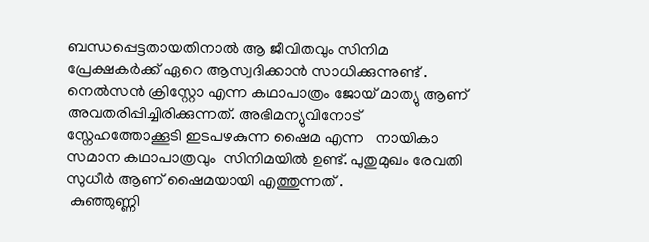ബന്ധപ്പെട്ടതായതിനാൽ ആ ജീവിതവും സിനിമ പ്രേക്ഷകർക്ക് ഏറെ ആസ്വദിക്കാൻ സാധിക്കുന്നുണ്ട് . നെൽസൻ ക്രിസ്റ്റോ എന്ന കഥാപാത്രം ജോയ് മാത്യു ആണ് അവതരിപ്പിച്ചിരിക്കുന്നത്. അഭിമന്യുവിനോട്  സ്നേഹത്തോക്കൂടി ഇടപഴകുന്ന ഷൈമ എന്ന   നായികാ സമാന കഥാപാത്രവും  സിനിമയിൽ ഉണ്ട്. പുതുമുഖം രേവതി സുധീർ ആണ് ഷൈമയായി എത്തുന്നത് .
 കുഞ്ഞുണ്ണി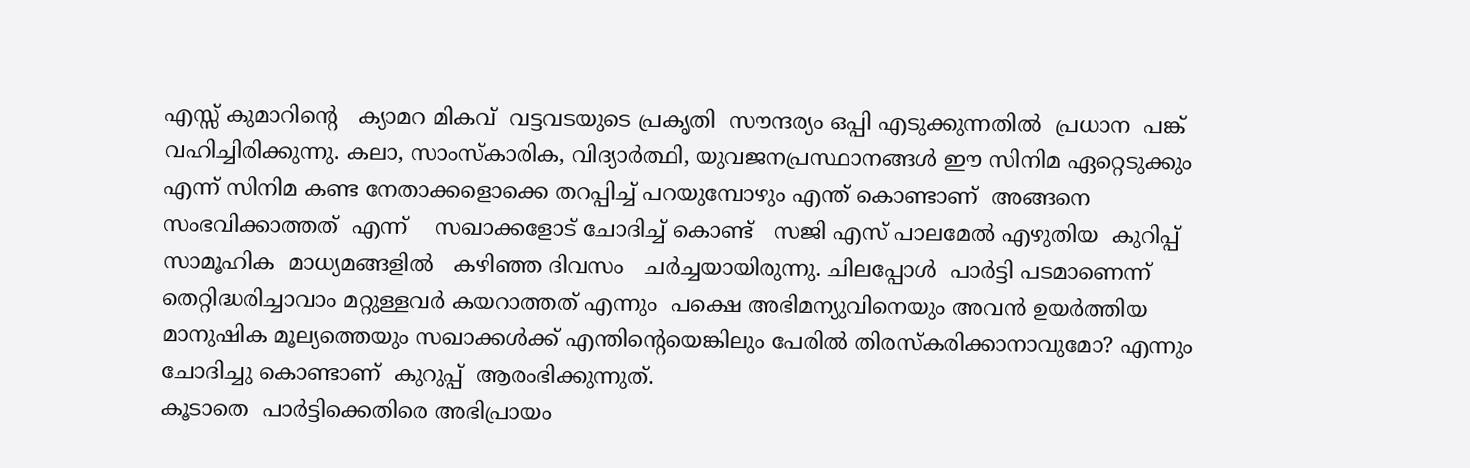എസ്സ് കുമാറിന്റെ   ക്യാമറ മികവ്  വട്ടവടയുടെ പ്രകൃതി  സൗന്ദര്യം ഒപ്പി എടുക്കുന്നതിൽ  പ്രധാന  പങ്ക്  വഹിച്ചിരിക്കുന്നു. കലാ, സാംസ്കാരിക, വിദ്യാർത്ഥി, യുവജനപ്രസ്ഥാനങ്ങൾ ഈ സിനിമ ഏറ്റെടുക്കും എന്ന് സിനിമ കണ്ട നേതാക്കളൊക്കെ തറപ്പിച്ച് പറയുമ്പോഴും എന്ത് കൊണ്ടാണ്  അങ്ങനെ സംഭവിക്കാത്തത്  എന്ന്    സഖാക്കളോട് ചോദിച്ച് കൊണ്ട്   സജി എസ് പാലമേൽ എഴുതിയ  കുറിപ്പ്  സാമൂഹിക  മാധ്യമങ്ങളിൽ   കഴിഞ്ഞ ദിവസം   ചർച്ചയായിരുന്നു. ചിലപ്പോൾ  പാർട്ടി പടമാണെന്ന് തെറ്റിദ്ധരിച്ചാവാം മറ്റുള്ളവർ കയറാത്തത് എന്നും  പക്ഷെ അഭിമന്യുവിനെയും അവൻ ഉയർത്തിയ മാനുഷിക മൂല്യത്തെയും സഖാക്കൾക്ക് എന്തിന്റെയെങ്കിലും പേരിൽ തിരസ്കരിക്കാനാവുമോ? എന്നും ചോദിച്ചു കൊണ്ടാണ്  കുറുപ്പ്  ആരംഭിക്കുന്നുത്.
കൂടാതെ  പാർട്ടിക്കെതിരെ അഭിപ്രായം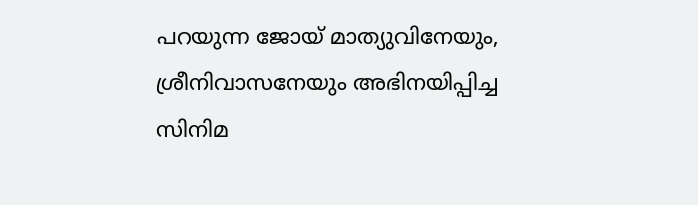പറയുന്ന ജോയ് മാത്യുവിനേയും, ശ്രീനിവാസനേയും അഭിനയിപ്പിച്ച സിനിമ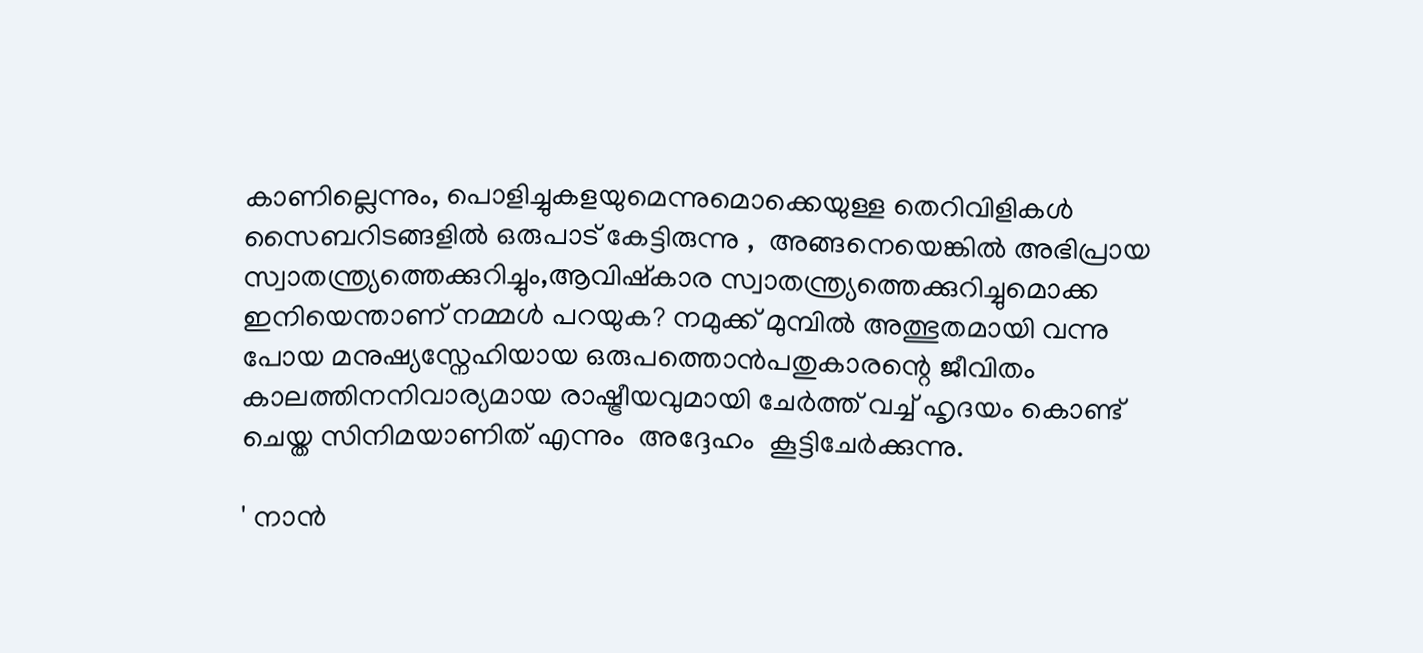കാണില്ലെന്നും, പൊളിച്ചുകളയുമെന്നുമൊക്കെയുള്ള തെറിവിളികൾ സൈബറിടങ്ങളിൽ ഒരുപാട് കേട്ടിരുന്നു ,  അങ്ങനെയെങ്കിൽ അഭിപ്രായ സ്വാതന്ത്ര്യത്തെക്കുറിച്ചും,ആവിഷ്കാര സ്വാതന്ത്ര്യത്തെക്കുറിച്ചുമൊക്ക  ഇനിയെന്താണ് നമ്മൾ പറയുക? നമുക്ക് മുമ്പിൽ അത്ഭുതമായി വന്നു പോയ മനുഷ്യസ്നേഹിയായ ഒരുപത്തൊൻപതുകാരന്റെ ജീവിതം കാലത്തിനനിവാര്യമായ രാഷ്ട്രീയവുമായി ചേർത്ത് വച്ച് ഹൃദയം കൊണ്ട് ചെയ്ത സിനിമയാണിത് എന്നും  അദ്ദേഹം  കൂട്ടിചേർക്കുന്നു.

' നാൻ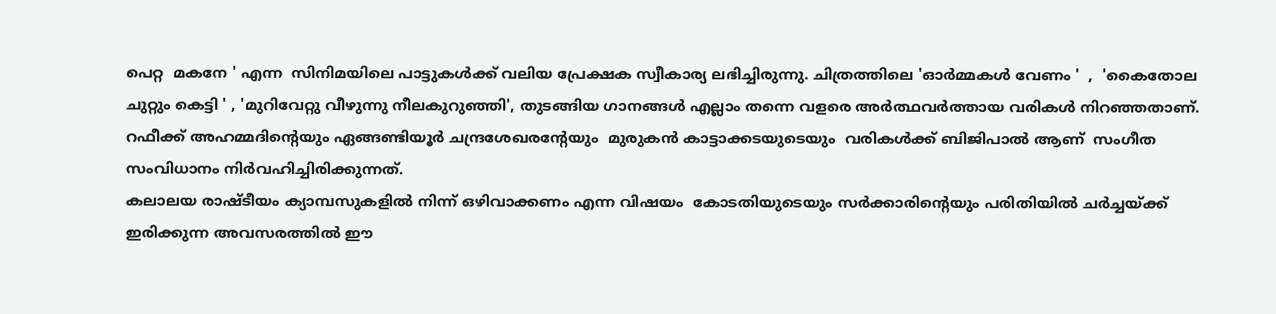പെറ്റ  മകനേ ' എന്ന  സിനിമയിലെ പാട്ടുകൾക്ക് വലിയ പ്രേക്ഷക സ്വീകാര്യ ലഭിച്ചിരുന്നു. ചിത്രത്തിലെ 'ഓർമ്മകൾ വേണം '  ,  'കൈതോല ചുറ്റും കെട്ടി ' , 'മുറിവേറ്റു വീഴുന്നു നീലകുറുഞ്ഞി', തുടങ്ങിയ ഗാനങ്ങൾ എല്ലാം തന്നെ വളരെ അർത്ഥവർത്തായ വരികൾ നിറഞ്ഞതാണ്.  റഫീക്ക് അഹമ്മദിന്റെയും ഏങ്ങണ്ടിയൂർ ചന്ദ്രശേഖരന്റേയും  മുരുകൻ കാട്ടാക്കടയുടെയും  വരികൾക്ക് ബിജിപാൽ ആണ്  സംഗീത സംവിധാനം നിർവഹിച്ചിരിക്കുന്നത്‌.
കലാലയ രാഷ്‌ടീയം ക്യാമ്പസുകളിൽ നിന്ന് ഒഴിവാക്കണം എന്ന വിഷയം  കോടതിയുടെയും സർക്കാരിന്റെയും പരിതിയിൽ ചർച്ചയ്ക്ക് ഇരിക്കുന്ന അവസരത്തിൽ ഈ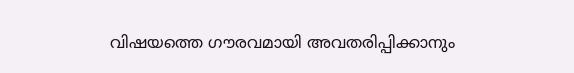വിഷയത്തെ ഗൗരവമായി അവതരിപ്പിക്കാനും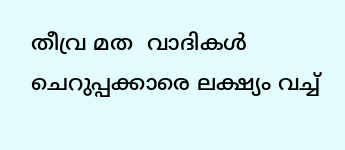തീവ്ര മത  വാദികൾ ചെറുപ്പക്കാരെ ലക്ഷ്യം വച്ച്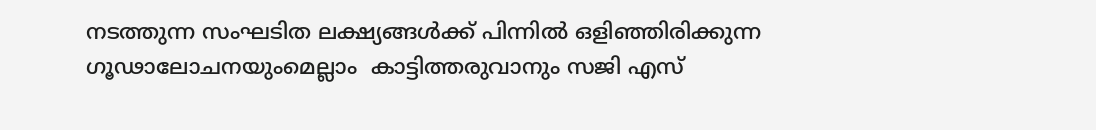നടത്തുന്ന സംഘടിത ലക്ഷ്യങ്ങൾക്ക് പിന്നിൽ ഒളിഞ്ഞിരിക്കുന്ന ഗൂഢാലോചനയുംമെല്ലാം  കാട്ടിത്തരുവാനും സജി എസ്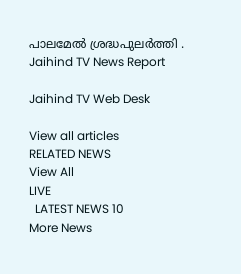പാലമേൽ ശ്രദ്ധപുലർത്തി .
Jaihind TV News Report

Jaihind TV Web Desk

View all articles
RELATED NEWS
View All
LIVE
  LATEST NEWS 10
More News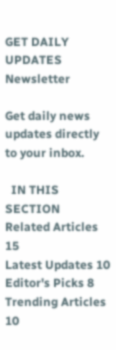GET DAILY UPDATES
Newsletter

Get daily news updates directly to your inbox.

  IN THIS SECTION
Related Articles 15
Latest Updates 10
Editor's Picks 8
Trending Articles 10